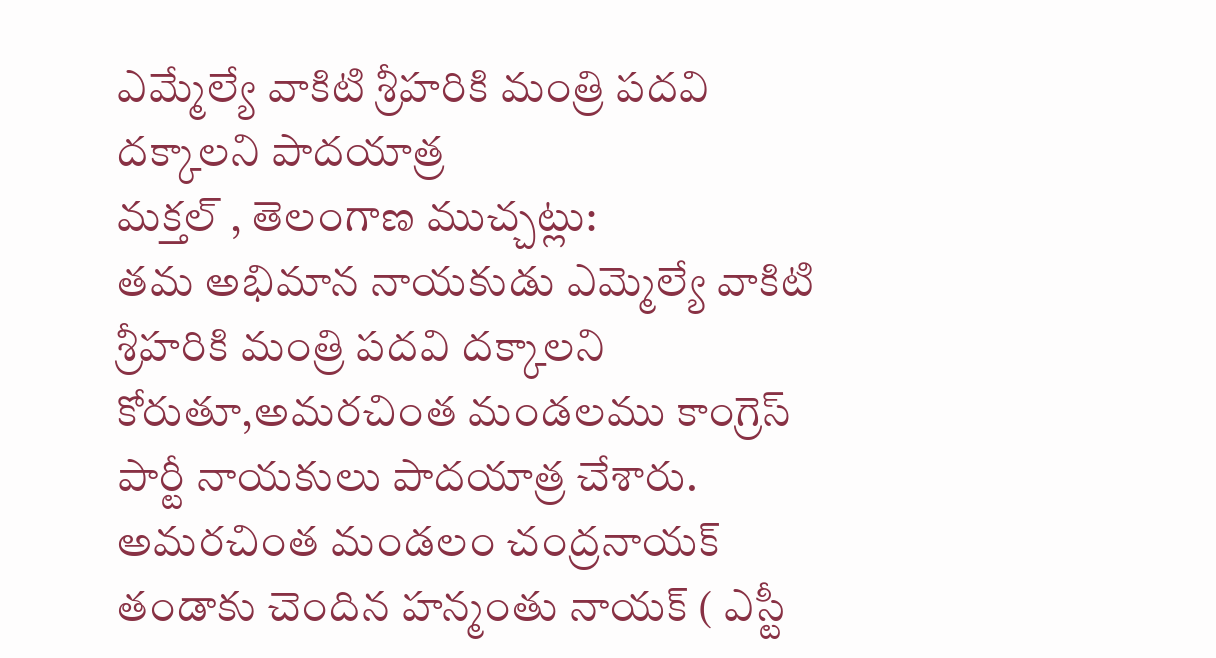ఎమ్మేల్యే వాకిటి శ్రీహరికి మంత్రి పదవి దక్కాలని పాదయాత్ర
మక్తల్ , తెలంగాణ ముచ్చట్లు:
తమ అభిమాన నాయకుడు ఎమ్మెల్యే వాకిటి శ్రీహరికి మంత్రి పదవి దక్కాలని కోరుతూ,అమరచింత మండలము కాంగ్రెస్ పార్టీ నాయకులు పాదయాత్ర చేశారు. అమరచింత మండలం చంద్రనాయక్ తండాకు చెందిన హన్మంతు నాయక్ ( ఎస్టీ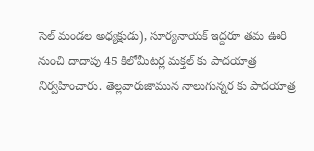సెల్ మండల అధ్యక్షుడు), సూర్యనాయక్ ఇద్దరూ తమ ఊరి నుంచి దాదాపు 45 కిలోమీటర్ల మక్తల్ కు పాదయాత్ర నిర్వహించారు. తెల్లవారుజామున నాలుగున్నర కు పాదయాత్ర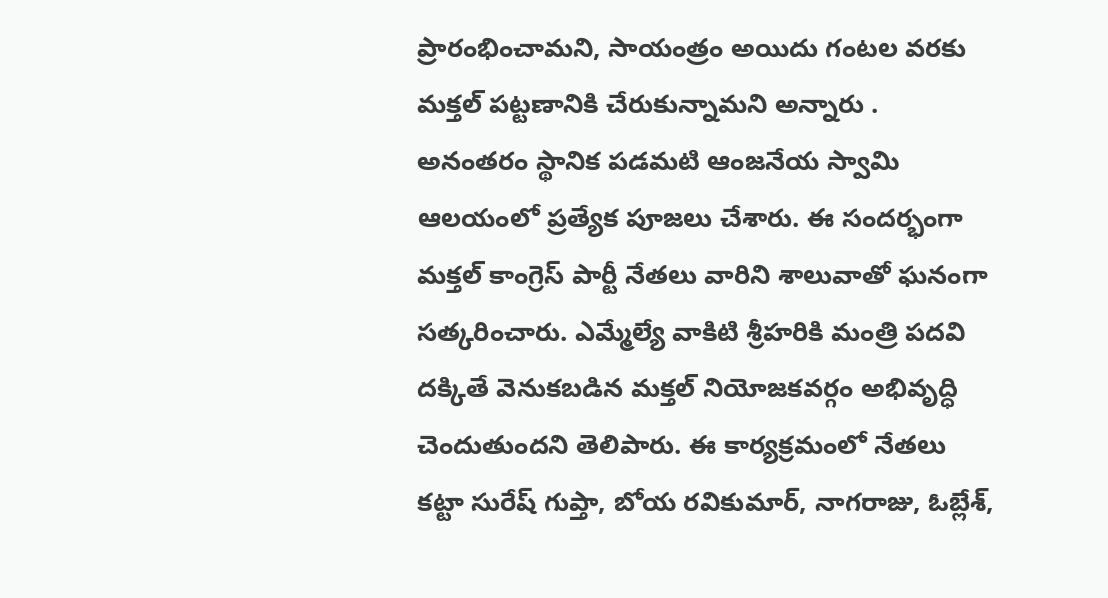ప్రారంభించామని, సాయంత్రం అయిదు గంటల వరకు మక్తల్ పట్టణానికి చేరుకున్నామని అన్నారు . అనంతరం స్థానిక పడమటి ఆంజనేయ స్వామి ఆలయంలో ప్రత్యేక పూజలు చేశారు. ఈ సందర్భంగా మక్తల్ కాంగ్రెస్ పార్టీ నేతలు వారిని శాలువాతో ఘనంగా సత్కరించారు. ఎమ్మేల్యే వాకిటి శ్రీహరికి మంత్రి పదవి దక్కితే వెనుకబడిన మక్తల్ నియోజకవర్గం అభివృద్ధి చెందుతుందని తెలిపారు. ఈ కార్యక్రమంలో నేతలు కట్టా సురేష్ గుప్తా, బోయ రవికుమార్, నాగరాజు, ఓబ్లేశ్,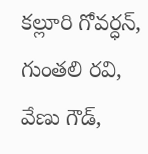కల్లూరి గోవర్ధన్, గుంతలి రవి, వేణు గౌడ్,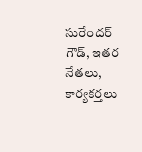సురేందర్ గౌడ్, ఇతర నేతలు, కార్యకర్తలు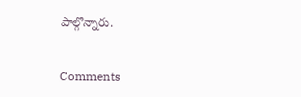పాల్గొన్నారు.


Comments